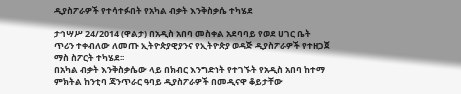ዲያስፖራዎች የተሳተፉበት የአካል ብቃት እንቅስቃሴ ተካሄደ

ታኅሣሥ 24/2014 (ዋልታ) በአዲስ አበባ መስቀል አደባባይ የወደ ሀገር ቤት ጥሪን ተቀብለው ለመጡ ኢትዮጵያዊያንና የኢትዮጵያ ወዳጅ ዲያስፖራዎች የተዘጋጀ ማስ ስፖርት ተካሄደ፡፡
በአካል ብቃት እንቅስቃሴው ላይ በክብር እንግድነት የተገኙት የአዲስ አበባ ከተማ ምክትል ከንቲባ ጃንጥራር ዓባይ ዲያስፖራዎች በመዲናዋ ቆይታቸው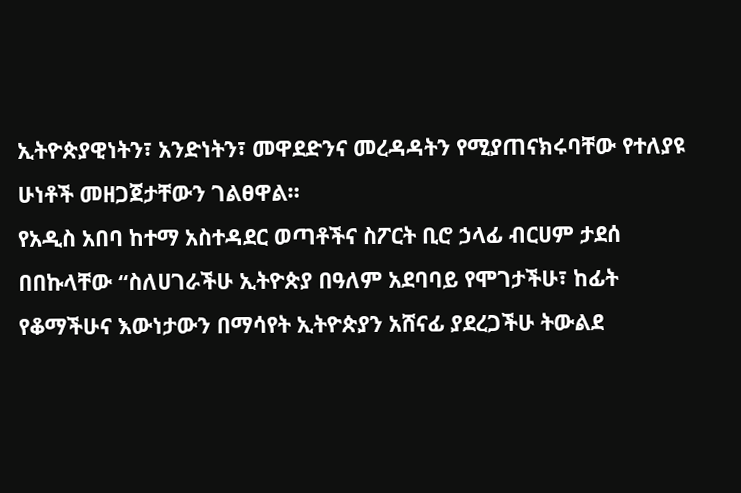ኢትዮጵያዊነትን፣ አንድነትን፣ መዋደድንና መረዳዳትን የሚያጠናክሩባቸው የተለያዩ ሁነቶች መዘጋጀታቸውን ገልፀዋል።
የአዲስ አበባ ከተማ አስተዳደር ወጣቶችና ስፖርት ቢሮ ኃላፊ ብርሀም ታደሰ በበኩላቸው “ስለሀገራችሁ ኢትዮጵያ በዓለም አደባባይ የሞገታችሁ፣ ከፊት የቆማችሁና እውነታውን በማሳየት ኢትዮጵያን አሸናፊ ያደረጋችሁ ትውልደ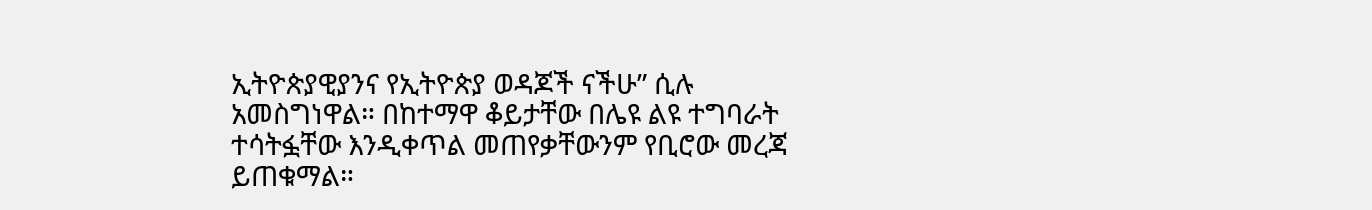ኢትዮጵያዊያንና የኢትዮጵያ ወዳጆች ናችሁ” ሲሉ አመስግነዋል። በከተማዋ ቆይታቸው በሌዩ ልዩ ተግባራት ተሳትፏቸው እንዲቀጥል መጠየቃቸውንም የቢሮው መረጃ ይጠቁማል።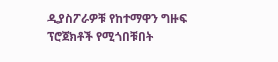ዲያስፖራዎቹ የከተማዋን ግዙፍ ፕሮጀክቶች የሚጎበቹበት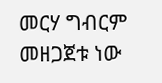መርሃ ግብርም መዘጋጀቱ ነው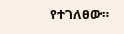የተገለፀው።